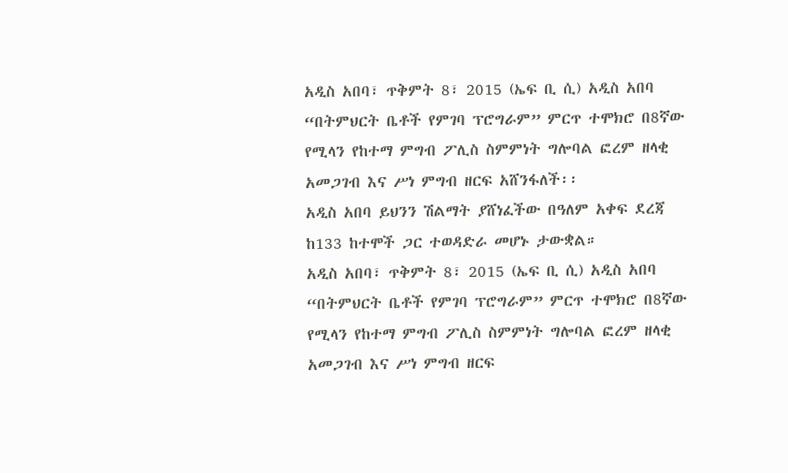አዲስ አበባ፣ ጥቅምት 8፣ 2015 (ኤፍ ቢ ሲ) አዲስ አበባ “በትምህርት ቤቶች የምገባ ፕሮግራም” ምርጥ ተሞክሮ በ8ኛው የሚላን የከተማ ምግብ ፖሊስ ስምምነት ግሎባል ፎረም ዘላቂ አመጋገብ እና ሥነ ምግብ ዘርፍ አሸንፋለች፡፡
አዲስ አበባ ይህንን ሽልማት ያሸነፈችው በዓለም አቀፍ ደረጃ ከ133 ከተሞች ጋር ተወዳድራ መሆኑ ታውቋል።
አዲስ አበባ፣ ጥቅምት 8፣ 2015 (ኤፍ ቢ ሲ) አዲስ አበባ “በትምህርት ቤቶች የምገባ ፕሮግራም” ምርጥ ተሞክሮ በ8ኛው የሚላን የከተማ ምግብ ፖሊስ ስምምነት ግሎባል ፎረም ዘላቂ አመጋገብ እና ሥነ ምግብ ዘርፍ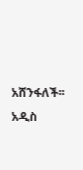አሸንፋለች፡፡
አዲስ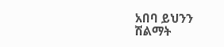አበባ ይህንን ሽልማት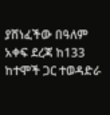ያሸነፈችው በዓለም አቀፍ ደረጃ ከ133 ከተሞች ጋር ተወዳድራ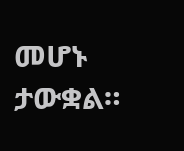መሆኑ ታውቋል።